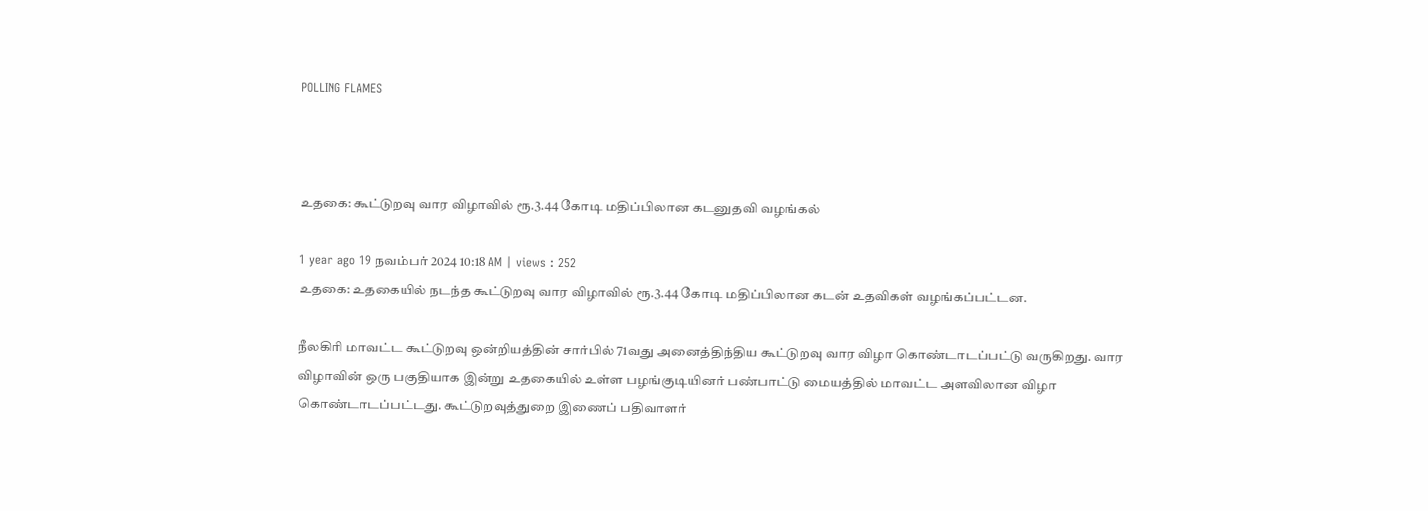POLLING FLAMES



உதகை: கூட்டுறவு வார விழாவில் ரூ.3.44 கோடி மதிப்பிலான கடனுதவி வழங்கல்

1 year ago 19 நவம்பர் 2024 10:18 AM | views : 252
உதகை: உதகையில் நடந்த கூட்டுறவு வார விழாவில் ரூ.3.44 கோடி மதிப்பிலான கடன் உதவிகள் வழங்கப்பட்டன.

நீலகிரி மாவட்ட கூட்டுறவு ஒன்றியத்தின்‌ சார்பில்‌ 71வது அனைத்திந்திய கூட்டுறவு வார விழா கொண்டாடப்பட்டு வருகிறது. வார விழாவின்‌ ஒரு பகுதியாக இன்று உதகையில் உள்ள பழங்குடியினர்‌ பண்பாட்டு மையத்தில்‌ மாவட்ட அளவிலான விழா கொண்டாடப்பட்டது. கூட்டுறவுத்துறை இணைப் பதிவாளர்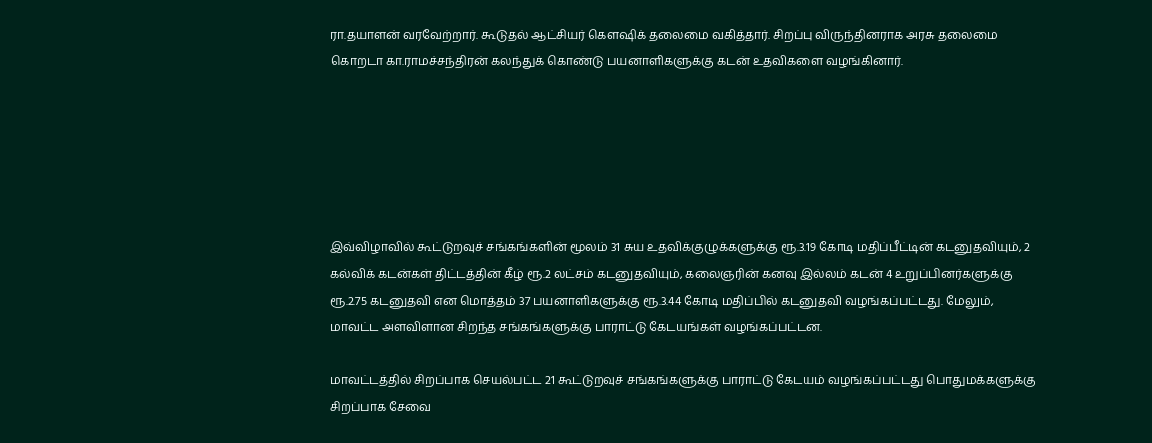ரா.தயாளன் வரவேற்றார். கூடுதல் ஆட்சியர் கௌஷிக் தலைமை வகித்தார். சிறப்பு விருந்தினராக அரசு தலைமை கொறடா கா.ராமச்சந்திரன் கலந்துக் கொண்டு பயனாளிகளுக்கு கடன் உதவிகளை வழங்கினார்.






இவ்விழாவில்‌ கூட்டுறவுச் சங்கங்களின்‌ மூலம்‌ 31 சுய உதவிக்குழுக்களுக்கு ரூ.3.19 கோடி மதிப்பீட்டின்‌ கடனுதவியும்‌, 2 கல்விக்‌ கடன்கள் திட்டத்தின் கீழ்‌ ரூ.2 லட்சம்‌ கடனுதவியும்‌, கலைஞரின்‌ கனவு இல்லம்‌ கடன்‌ 4 உறுப்பினர்களுக்கு ரூ.2.75 கடனுதவி என மொத்தம்‌ 37 பயனாளிகளுக்கு ரூ.3.44 கோடி மதிப்பில்‌ கடனுதவி வழங்கப்பட்டது. மேலும், மாவட்ட அளவிளான சிறந்த சங்கங்களுக்கு பாராட்டு கேடயங்கள்‌ வழங்கப்பட்டன.

மாவட்டத்தில்‌ சிறப்பாக செயல்பட்ட 21 கூட்டுறவுச்‌ சங்கங்களுக்கு பாராட்டு கேடயம்‌ வழங்கப்பட்டது பொதுமக்களுக்கு சிறப்பாக சேவை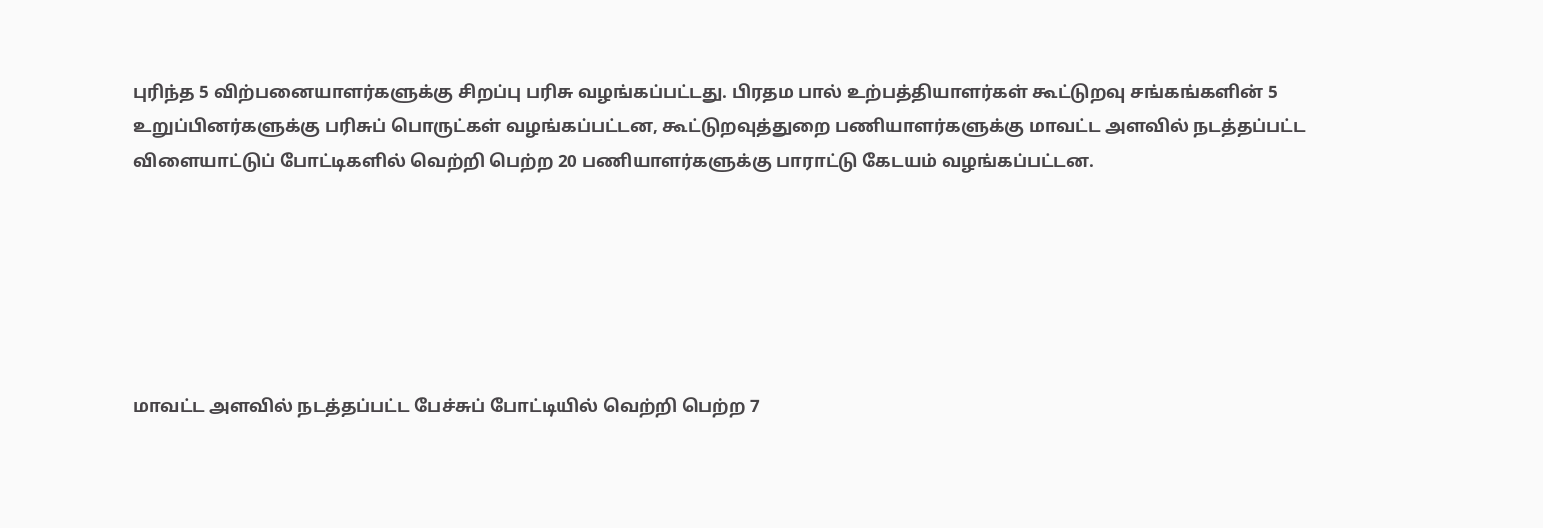புரிந்த 5 விற்பனையாளர்களுக்கு சிறப்பு பரிசு வழங்கப்பட்டது. பிரதம பால்‌ உற்பத்தியாளர்கள்‌ கூட்டுறவு சங்கங்களின்‌ 5 உறுப்பினர்களுக்கு பரிசுப்‌ பொருட்கள்‌ வழங்கப்பட்டன, கூட்டுறவுத்துறை பணியாளர்களுக்கு மாவட்ட அளவில் நடத்தப்பட்ட விளையாட்டுப்‌ போட்டிகளில்‌ வெற்றி பெற்‌ற 20 பணியாளர்களுக்கு பாராட்டு கேடயம்‌ வழங்கப்பட்டன.






மாவட்ட அளவில்‌ நடத்‌தப்பட்ட பேச்சுப்‌ போட்டியில் வெற்றி பெற்‌ற 7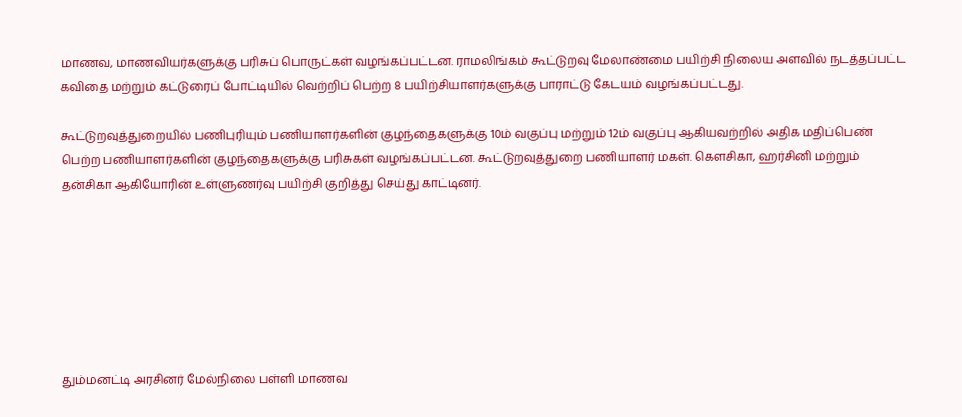மாணவ, மாணவியர்களுக்கு பரிசுப்‌ பொருட்கள்‌ வழங்கப்பட்டன. ராமலிங்கம் கூட்டுறவு மேலாண்மை பயிற்சி நிலைய அளவில்‌ நடத்தப்பட்ட கவிதை மற்றும்‌ கட்டுரைப்‌ போட்டியில்‌ வெற்றிப் பெற்ற 8 பயிற்சியாளர்களுக்கு பாராட்டு கேடயம்‌ வழங்கப்பட்டது.

கூட்டுறவுத்துறையில்‌ பணிபுரியும்‌ பணியாளர்களின்‌ குழந்தைகளுக்கு 10ம்‌ வகுப்பு மற்றும்‌ 12ம்‌ வகுப்பு ஆகியவற்றில்‌ அதிக மதிப்பெண்‌ பெற்ற பணியாளர்களின்‌ குழந்தைகளுக்கு பரிசுகள்‌ வழங்கப்பட்டன. கூட்டுறவுத்துறை பணியாளர் மகள்‌. கெளசிகா, ஹர்சினி மற்றும்‌ தன்சிகா ஆகியோரின் உள்ளுணர்வு பயிற்சி குறித்து செய்து காட்டினர்‌.







தும்மனட்டி அரசினர்‌ மேல்நிலை பள்ளி மாணவ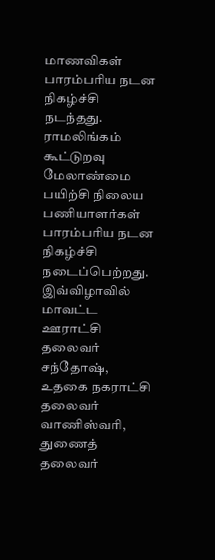மாணவிகள்‌ பாரம்பரிய நடன நிகழ்ச்சி நடந்தது. ராமலிங்கம் கூட்டுறவு மேலாண்மை பயிற்சி நிலைய பணியாளர்கள்‌ பாரம்பரிய நடன நிகழ்ச்சி நடைப்பெற்றது. இவ்விழாவில் மாவட்ட ஊராட்சி தலைவர் சந்தோஷ், உதகை நகராட்சி தலைவர் வாணிஸ்வரி, துணைத் தலைவர்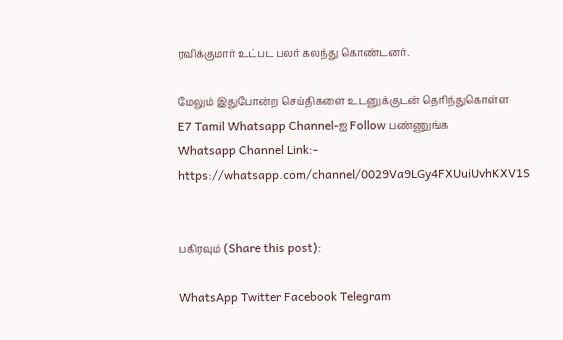ரவிக்குமார் உட்பட பலர் கலந்து கொண்டனர்.

மேலும் இதுபோன்ற செய்திகளை உடனுக்குடன் தெரிந்துகொள்ள
E7 Tamil Whatsapp Channel-ஐ Follow பண்ணுங்க
Whatsapp Channel Link:- https://whatsapp.com/channel/0029Va9LGy4FXUuiUvhKXV1S


பகிரவும் (Share this post):

WhatsApp Twitter Facebook Telegram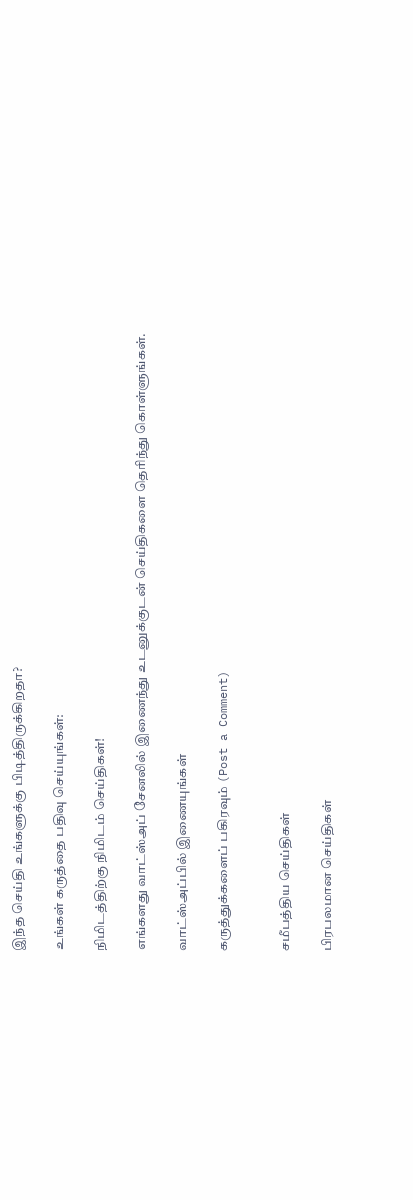இந்த செய்தி உங்களுக்கு பிடித்திருக்கிறதா?

உங்கள் கருத்தை பதிவு செய்யுங்கள்:

நிமிடத்திற்கு நிமிடம் செய்திகள்!

எங்களது வாட்ஸ்அப் சேனலில் இணைந்து உடனுக்குடன் செய்திகளை தெரிந்து கொள்ளுங்கள்.

வாட்ஸ்அப்பில் இணையுங்கள்

கருத்துக்களைப் பகிரவும் (Post a Comment)


சமீபத்திய செய்திகள்

பிரபலமான செய்திகள்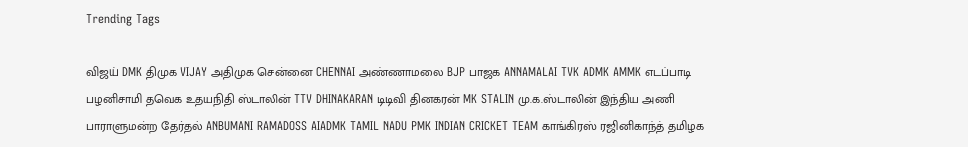Trending Tags

விஜய் DMK திமுக VIJAY அதிமுக சென்னை CHENNAI அண்ணாமலை BJP பாஜக ANNAMALAI TVK ADMK AMMK எடப்பாடி பழனிசாமி தவெக உதயநிதி ஸ்டாலின் TTV DHINAKARAN டிடிவி தினகரன் MK STALIN மு.க.ஸ்டாலின் இந்திய அணி பாராளுமன்ற தேர்தல் ANBUMANI RAMADOSS AIADMK TAMIL NADU PMK INDIAN CRICKET TEAM காங்கிரஸ் ரஜினிகாந்த் தமிழக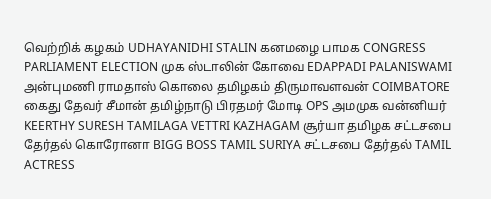வெற்றிக் கழகம் UDHAYANIDHI STALIN கனமழை பாமக CONGRESS PARLIAMENT ELECTION முக ஸ்டாலின் கோவை EDAPPADI PALANISWAMI அன்புமணி ராமதாஸ் கொலை தமிழகம் திருமாவளவன் COIMBATORE கைது தேவர் சீமான் தமிழ்நாடு பிரதமர் மோடி OPS அமமுக வன்னியர் KEERTHY SURESH TAMILAGA VETTRI KAZHAGAM சூர்யா தமிழக சட்டசபை தேர்தல் கொரோனா BIGG BOSS TAMIL SURIYA சட்டசபை தேர்தல் TAMIL ACTRESS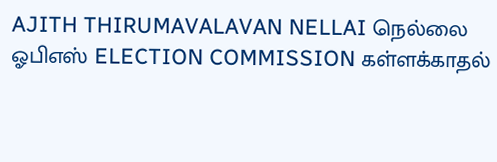AJITH THIRUMAVALAVAN NELLAI நெல்லை ஓபிஎஸ் ELECTION COMMISSION கள்ளக்காதல்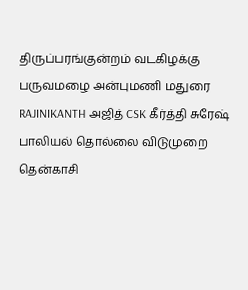திருப்பரங்குன்றம் வடகிழக்கு பருவமழை அன்புமணி மதுரை RAJINIKANTH அஜித் CSK கீர்த்தி சுரேஷ் பாலியல் தொல்லை விடுமுறை தென்காசி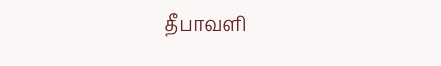தீபாவளி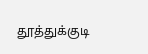தூத்துக்குடி